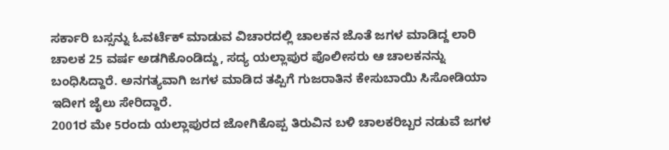ಸರ್ಕಾರಿ ಬಸ್ಸನ್ನು ಓವರ್ಟೆಕ್ ಮಾಡುವ ವಿಚಾರದಲ್ಲಿ ಚಾಲಕನ ಜೊತೆ ಜಗಳ ಮಾಡಿದ್ದ ಲಾರಿ ಚಾಲಕ 25 ವರ್ಷ ಅಡಗಿಕೊಂಡಿದ್ದು, ಸದ್ಯ ಯಲ್ಲಾಪುರ ಪೊಲೀಸರು ಆ ಚಾಲಕನನ್ನು ಬಂಧಿಸಿದ್ದಾರೆ. ಅನಗತ್ಯವಾಗಿ ಜಗಳ ಮಾಡಿದ ತಪ್ಪಿಗೆ ಗುಜರಾತಿನ ಕೇಸುಬಾಯಿ ಸಿಸೋಡಿಯಾ ಇದೀಗ ಜೈಲು ಸೇರಿದ್ದಾರೆ.
2001ರ ಮೇ 5ರಂದು ಯಲ್ಲಾಪುರದ ಜೋಗಿಕೊಪ್ಪ ತಿರುವಿನ ಬಳಿ ಚಾಲಕರಿಬ್ಬರ ನಡುವೆ ಜಗಳ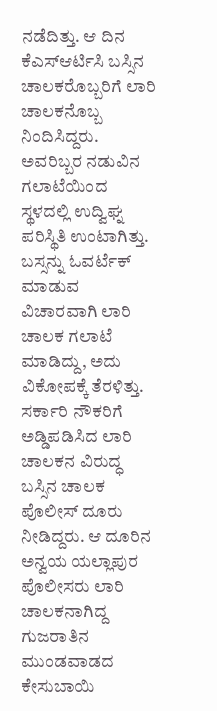ನಡೆದಿತ್ತು. ಆ ದಿನ ಕೆಎಸ್ಆರ್ಟಿಸಿ ಬಸ್ಸಿನ ಚಾಲಕರೊಬ್ಬರಿಗೆ ಲಾರಿ ಚಾಲಕನೊಬ್ಬ ನಿಂದಿಸಿದ್ದರು. ಅವರಿಬ್ಬರ ನಡುವಿನ ಗಲಾಟೆಯಿಂದ ಸ್ಥಳದಲ್ಲಿ ಉದ್ವಿಘ್ನ ಪರಿಸ್ಥಿತಿ ಉಂಟಾಗಿತ್ತು. ಬಸ್ಸನ್ನು ಓವರ್ಟೆಕ್ ಮಾಡುವ ವಿಚಾರವಾಗಿ ಲಾರಿ ಚಾಲಕ ಗಲಾಟೆ ಮಾಡಿದ್ದು, ಅದು ವಿಕೋಪಕ್ಕೆ ತೆರಳಿತ್ತು. ಸರ್ಕಾರಿ ನೌಕರಿಗೆ ಅಡ್ಡಿಪಡಿಸಿದ ಲಾರಿ ಚಾಲಕನ ವಿರುದ್ಧ ಬಸ್ಸಿನ ಚಾಲಕ ಪೊಲೀಸ್ ದೂರು ನೀಡಿದ್ದರು. ಆ ದೂರಿನ ಅನ್ವಯ ಯಲ್ಲಾಪುರ ಪೊಲೀಸರು ಲಾರಿ ಚಾಲಕನಾಗಿದ್ದ ಗುಜರಾತಿನ ಮುಂಡವಾಡದ ಕೇಸುಬಾಯಿ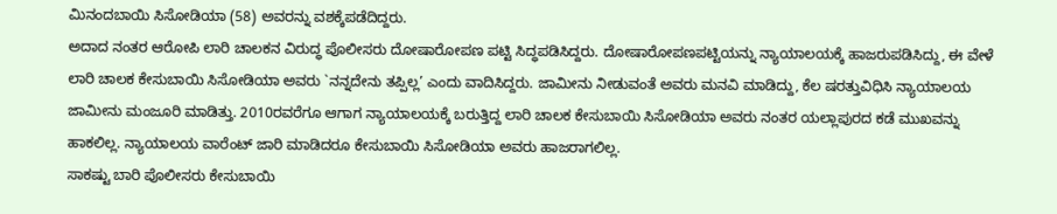ಮಿನಂದಬಾಯಿ ಸಿಸೋಡಿಯಾ (58) ಅವರನ್ನು ವಶಕ್ಕೆಪಡೆದಿದ್ದರು.
ಅದಾದ ನಂತರ ಆರೋಪಿ ಲಾರಿ ಚಾಲಕನ ವಿರುದ್ಧ ಪೊಲೀಸರು ದೋಷಾರೋಪಣ ಪಟ್ಟಿ ಸಿದ್ಧಪಡಿಸಿದ್ದರು. ದೋಷಾರೋಪಣಪಟ್ಟಿಯನ್ನು ನ್ಯಾಯಾಲಯಕ್ಕೆ ಹಾಜರುಪಡಿಸಿದ್ದು, ಈ ವೇಳೆ ಲಾರಿ ಚಾಲಕ ಕೇಸುಬಾಯಿ ಸಿಸೋಡಿಯಾ ಅವರು `ನನ್ನದೇನು ತಪ್ಪಿಲ್ಲ’ ಎಂದು ವಾದಿಸಿದ್ದರು. ಜಾಮೀನು ನೀಡುವಂತೆ ಅವರು ಮನವಿ ಮಾಡಿದ್ದು, ಕೆಲ ಷರತ್ತುವಿಧಿಸಿ ನ್ಯಾಯಾಲಯ ಜಾಮೀನು ಮಂಜೂರಿ ಮಾಡಿತ್ತು. 2010ರವರೆಗೂ ಆಗಾಗ ನ್ಯಾಯಾಲಯಕ್ಕೆ ಬರುತ್ತಿದ್ದ ಲಾರಿ ಚಾಲಕ ಕೇಸುಬಾಯಿ ಸಿಸೋಡಿಯಾ ಅವರು ನಂತರ ಯಲ್ಲಾಪುರದ ಕಡೆ ಮುಖವನ್ನು ಹಾಕಲಿಲ್ಲ. ನ್ಯಾಯಾಲಯ ವಾರೆಂಟ್ ಜಾರಿ ಮಾಡಿದರೂ ಕೇಸುಬಾಯಿ ಸಿಸೋಡಿಯಾ ಅವರು ಹಾಜರಾಗಲಿಲ್ಲ.
ಸಾಕಷ್ಟು ಬಾರಿ ಪೊಲೀಸರು ಕೇಸುಬಾಯಿ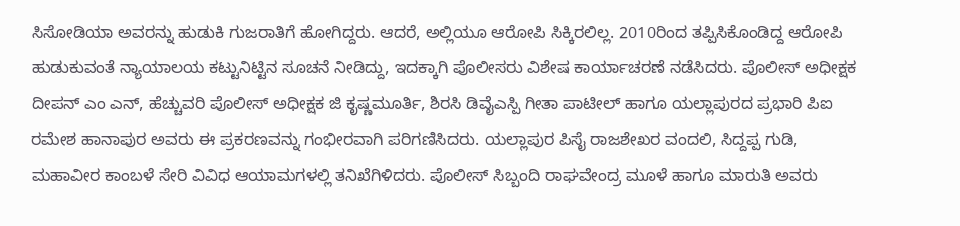ಸಿಸೋಡಿಯಾ ಅವರನ್ನು ಹುಡುಕಿ ಗುಜರಾತಿಗೆ ಹೋಗಿದ್ದರು. ಆದರೆ, ಅಲ್ಲಿಯೂ ಆರೋಪಿ ಸಿಕ್ಕಿರಲಿಲ್ಲ. 2010ರಿಂದ ತಪ್ಪಿಸಿಕೊಂಡಿದ್ದ ಆರೋಪಿ ಹುಡುಕುವಂತೆ ನ್ಯಾಯಾಲಯ ಕಟ್ಟುನಿಟ್ಟಿನ ಸೂಚನೆ ನೀಡಿದ್ದು, ಇದಕ್ಕಾಗಿ ಪೊಲೀಸರು ವಿಶೇಷ ಕಾರ್ಯಾಚರಣೆ ನಡೆಸಿದರು. ಪೊಲೀಸ್ ಅಧೀಕ್ಷಕ ದೀಪನ್ ಎಂ ಎನ್, ಹೆಚ್ಚುವರಿ ಪೊಲೀಸ್ ಅಧೀಕ್ಷಕ ಜಿ ಕೃಷ್ಣಮೂರ್ತಿ, ಶಿರಸಿ ಡಿವೈಎಸ್ಪಿ ಗೀತಾ ಪಾಟೀಲ್ ಹಾಗೂ ಯಲ್ಲಾಪುರದ ಪ್ರಭಾರಿ ಪಿಐ ರಮೇಶ ಹಾನಾಪುರ ಅವರು ಈ ಪ್ರಕರಣವನ್ನು ಗಂಭೀರವಾಗಿ ಪರಿಗಣಿಸಿದರು. ಯಲ್ಲಾಪುರ ಪಿಸೈ ರಾಜಶೇಖರ ವಂದಲಿ, ಸಿದ್ದಪ್ಪ ಗುಡಿ, ಮಹಾವೀರ ಕಾಂಬಳೆ ಸೇರಿ ವಿವಿಧ ಆಯಾಮಗಳಲ್ಲಿ ತನಿಖೆಗಿಳಿದರು. ಪೊಲೀಸ್ ಸಿಬ್ಬಂದಿ ರಾಘವೇಂದ್ರ ಮೂಳೆ ಹಾಗೂ ಮಾರುತಿ ಅವರು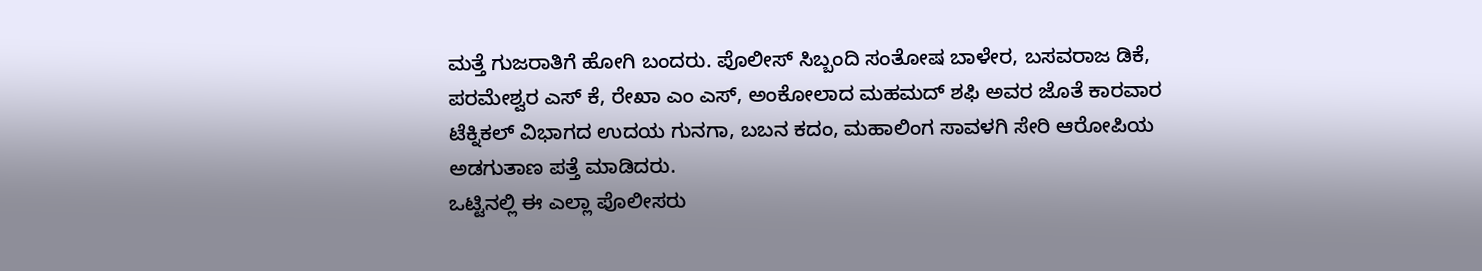ಮತ್ತೆ ಗುಜರಾತಿಗೆ ಹೋಗಿ ಬಂದರು. ಪೊಲೀಸ್ ಸಿಬ್ಬಂದಿ ಸಂತೋಷ ಬಾಳೇರ, ಬಸವರಾಜ ಡಿಕೆ, ಪರಮೇಶ್ವರ ಎಸ್ ಕೆ, ರೇಖಾ ಎಂ ಎಸ್, ಅಂಕೋಲಾದ ಮಹಮದ್ ಶಫಿ ಅವರ ಜೊತೆ ಕಾರವಾರ ಟೆಕ್ನಿಕಲ್ ವಿಭಾಗದ ಉದಯ ಗುನಗಾ, ಬಬನ ಕದಂ, ಮಹಾಲಿಂಗ ಸಾವಳಗಿ ಸೇರಿ ಆರೋಪಿಯ ಅಡಗುತಾಣ ಪತ್ತೆ ಮಾಡಿದರು.
ಒಟ್ಟಿನಲ್ಲಿ ಈ ಎಲ್ಲಾ ಪೊಲೀಸರು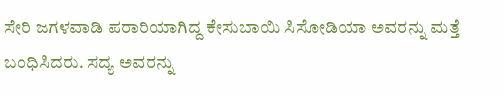ಸೇರಿ ಜಗಳವಾಡಿ ಪರಾರಿಯಾಗಿದ್ದ ಕೇಸುಬಾಯಿ ಸಿಸೋಡಿಯಾ ಅವರನ್ನು ಮತ್ತೆ ಬಂಧಿಸಿದರು. ಸದ್ಯ ಅವರನ್ನು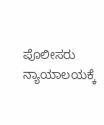ಪೊಲೀಸರು ನ್ಯಾಯಾಲಯಕ್ಕೆ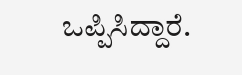ಒಪ್ಪಿಸಿದ್ದಾರೆ.